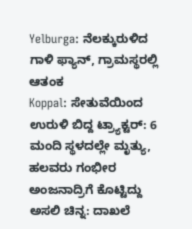Yelburga: ನೆಲಕ್ಕುರುಳಿದ ಗಾಳಿ ಫ್ಯಾನ್, ಗ್ರಾಮಸ್ಥರಲ್ಲಿ ಆತಂಕ
Koppal: ಸೇತುವೆಯಿಂದ ಉರುಳಿ ಬಿದ್ದ ಟ್ರ್ಯಾಕ್ಟರ್: 6 ಮಂದಿ ಸ್ಥಳದಲ್ಲೇ ಮೃತ್ಯು, ಹಲವರು ಗಂಭೀರ
ಅಂಜನಾದ್ರಿಗೆ ಕೊಟ್ಟಿದ್ದು ಅಸಲಿ ಚಿನ್ನ: ದಾಖಲೆ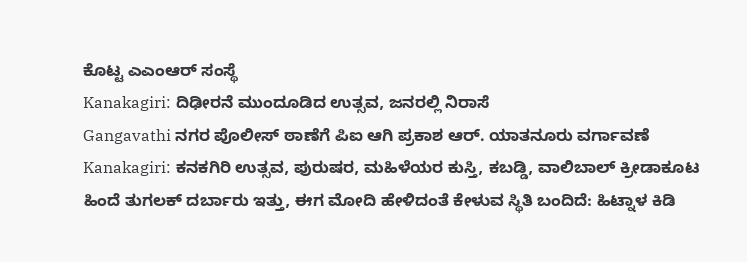ಕೊಟ್ಟ ಎಎಂಆರ್ ಸಂಸ್ಥೆ
Kanakagiri: ದಿಢೀರನೆ ಮುಂದೂಡಿದ ಉತ್ಸವ, ಜನರಲ್ಲಿ ನಿರಾಸೆ
Gangavathi ನಗರ ಪೊಲೀಸ್ ಠಾಣೆಗೆ ಪಿಐ ಆಗಿ ಪ್ರಕಾಶ ಆರ್. ಯಾತನೂರು ವರ್ಗಾವಣೆ
Kanakagiri: ಕನಕಗಿರಿ ಉತ್ಸವ, ಪುರುಷರ, ಮಹಿಳೆಯರ ಕುಸ್ತಿ, ಕಬಡ್ಡಿ, ವಾಲಿಬಾಲ್ ಕ್ರೀಡಾಕೂಟ
ಹಿಂದೆ ತುಗಲಕ್ ದರ್ಬಾರು ಇತ್ತು, ಈಗ ಮೋದಿ ಹೇಳಿದಂತೆ ಕೇಳುವ ಸ್ಥಿತಿ ಬಂದಿದೆ: ಹಿಟ್ನಾಳ ಕಿಡಿ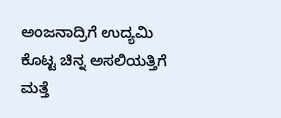ಅಂಜನಾದ್ರಿಗೆ ಉದ್ಯಮಿ ಕೊಟ್ಟ ಚಿನ್ನ ಅಸಲಿಯತ್ತಿಗೆ ಮತ್ತೆ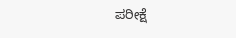ಪರೀಕ್ಷೆ